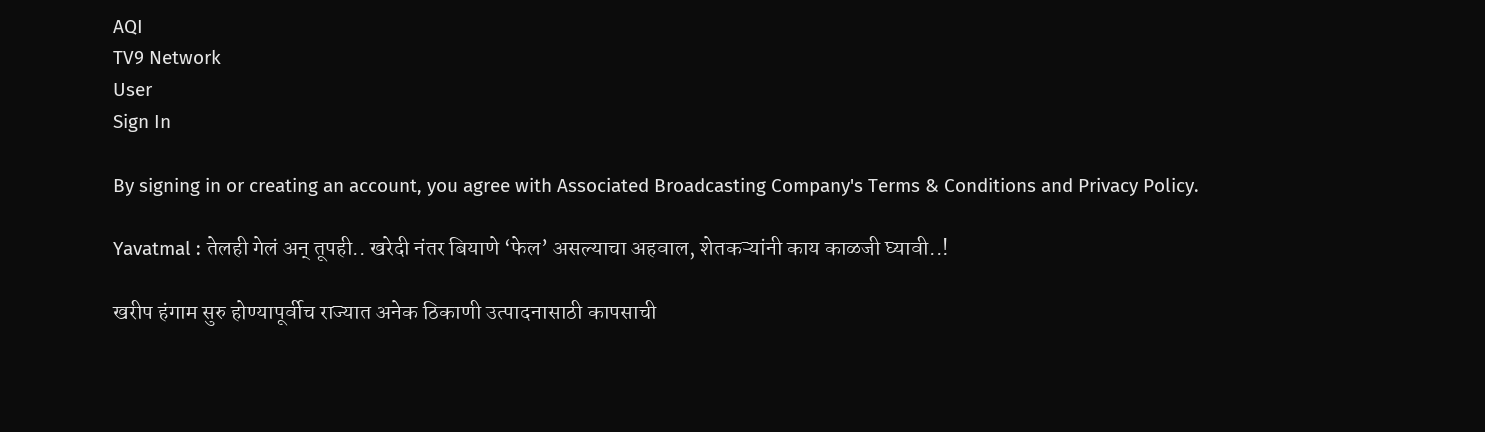AQI
TV9 Network
User
Sign In

By signing in or creating an account, you agree with Associated Broadcasting Company's Terms & Conditions and Privacy Policy.

Yavatmal : तेलही गेलं अन् तूपही.. खरेदी नंतर बियाणे ‘फेल’ असल्याचा अहवाल, शेतकऱ्यांनी काय काळजी घ्यावी..!

खरीप हंगाम सुरु होण्यापूर्वीच राज्यात अनेक ठिकाणी उत्पादनासाठी कापसाची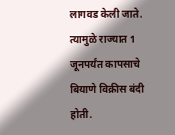लागवड केली जाते. त्यामुळे राज्यात 1 जूनपर्यंत कापसाचे बियाणे विक्रीस बंदी होती.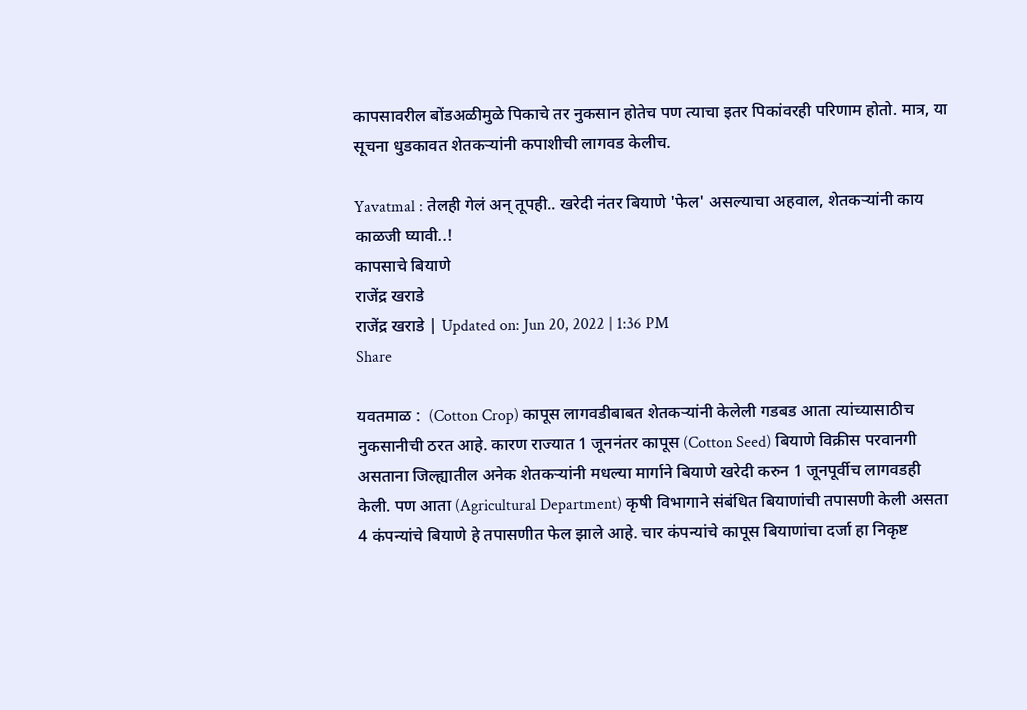कापसावरील बोंडअळीमुळे पिकाचे तर नुकसान होतेच पण त्याचा इतर पिकांवरही परिणाम होतो. मात्र, या सूचना धुडकावत शेतकऱ्यांनी कपाशीची लागवड केलीच.

Yavatmal : तेलही गेलं अन् तूपही.. खरेदी नंतर बियाणे 'फेल' असल्याचा अहवाल, शेतकऱ्यांनी काय काळजी घ्यावी..!
कापसाचे बियाणे
राजेंद्र खराडे
राजेंद्र खराडे | Updated on: Jun 20, 2022 | 1:36 PM
Share

यवतमाळ :  (Cotton Crop) कापूस लागवडीबाबत शेतकऱ्यांनी केलेली गडबड आता त्यांच्यासाठीच नुकसानीची ठरत आहे. कारण राज्यात 1 जूननंतर कापूस (Cotton Seed) बियाणे विक्रीस परवानगी असताना जिल्ह्यातील अनेक शेतकऱ्यांनी मधल्या मार्गाने बियाणे खरेदी करुन 1 जूनपूर्वीच लागवडही केली. पण आता (Agricultural Department) कृषी विभागाने संबंधित बियाणांची तपासणी केली असता 4 कंपन्यांचे बियाणे हे तपासणीत फेल झाले आहे. चार कंपन्यांचे कापूस बियाणांचा दर्जा हा निकृष्ट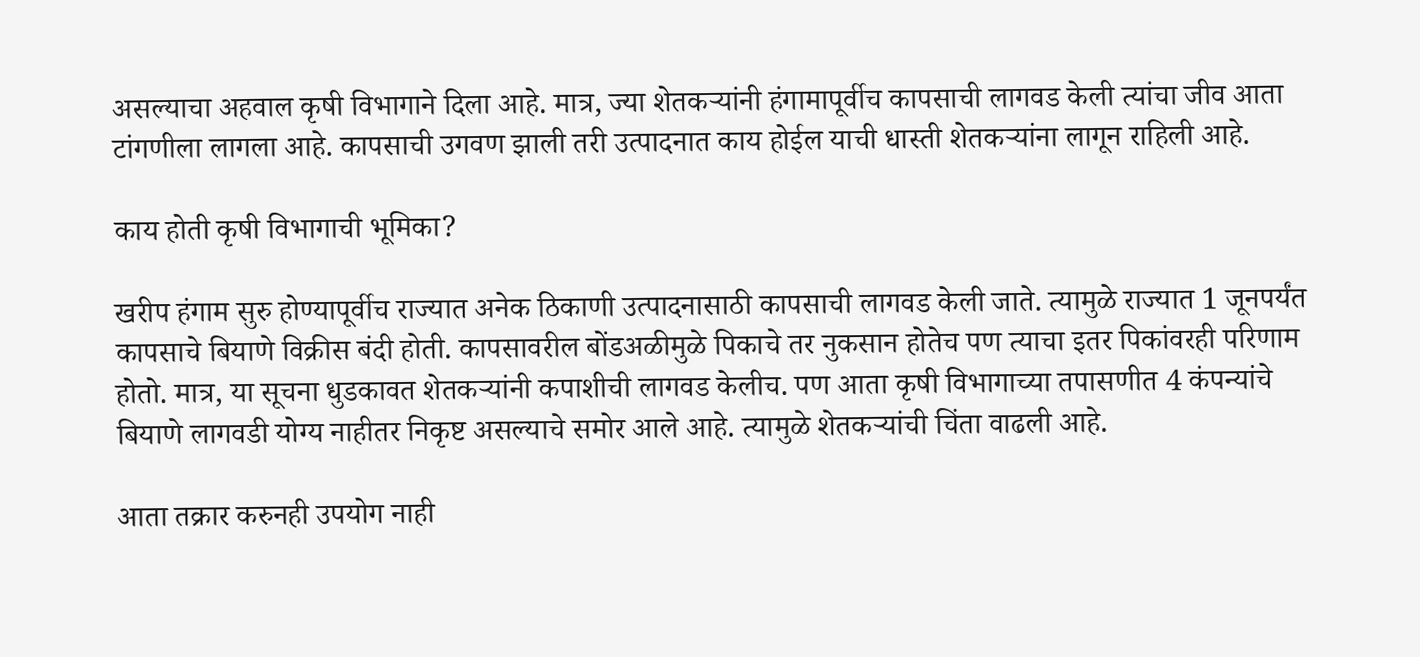असल्याचा अहवाल कृषी विभागाने दिला आहे. मात्र, ज्या शेतकऱ्यांनी हंगामापूर्वीच कापसाची लागवड केली त्यांचा जीव आता टांगणीला लागला आहे. कापसाची उगवण झाली तरी उत्पादनात काय होईल याची धास्ती शेतकऱ्यांना लागून राहिली आहे.

काय होती कृषी विभागाची भूमिका?

खरीप हंगाम सुरु होण्यापूर्वीच राज्यात अनेक ठिकाणी उत्पादनासाठी कापसाची लागवड केली जाते. त्यामुळे राज्यात 1 जूनपर्यंत कापसाचे बियाणे विक्रीस बंदी होती. कापसावरील बोंडअळीमुळे पिकाचे तर नुकसान होतेच पण त्याचा इतर पिकांवरही परिणाम होतो. मात्र, या सूचना धुडकावत शेतकऱ्यांनी कपाशीची लागवड केलीच. पण आता कृषी विभागाच्या तपासणीत 4 कंपन्यांचे बियाणे लागवडी योग्य नाहीतर निकृष्ट असल्याचे समोर आले आहे. त्यामुळे शेतकऱ्यांची चिंता वाढली आहे.

आता तक्रार करुनही उपयोग नाही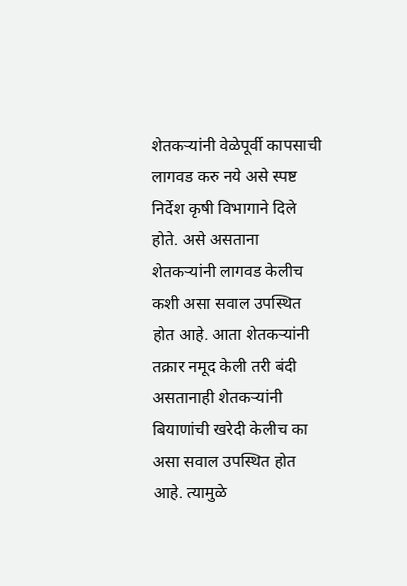शेतकऱ्यांनी वेळेपूर्वी कापसाची लागवड करु नये असे स्पष्ट निर्देश कृषी विभागाने दिले होते. असे असताना शेतकऱ्यांनी लागवड केलीच कशी असा सवाल उपस्थित होत आहे. आता शेतकऱ्यांनी तक्रार नमूद केली तरी बंदी असतानाही शेतकऱ्यांनी बियाणांची खरेदी केलीच का असा सवाल उपस्थित होत आहे. त्यामुळे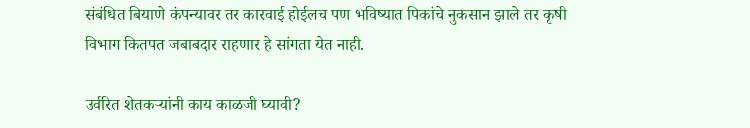संबंधित बियाणे कंपन्यावर तर कारवाई होईलच पण भविष्यात पिकांचे नुकसान झाले तर कृषी विभाग कितपत जबाबदार राहणार हे सांगता येत नाही.

उर्वरित शेतकऱ्यांनी काय काळजी घ्यावी?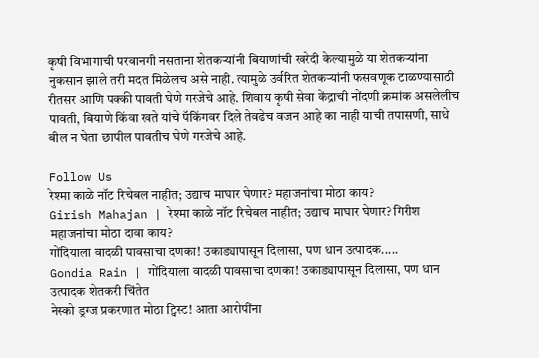कृषी विभागाची परवानगी नसताना शेतकऱ्यांनी बियाणांची खरेदी केल्यामुळे या शेतकऱ्यांना नुकसान झाले तरी मदत मिळेलच असे नाही. त्यामुळे उर्वरित शेतकऱ्यांनी फसवणूक टाळण्यासाठी रीतसर आणि पक्की पावती घेणे गरजेचे आहे. शिवाय कृषी सेवा केंद्राची नोंदणी क्रमांक असलेलीच पावती, बियाणे किंवा खते यांचे पॅकिंगवर दिले तेवढेच वजन आहे का नाही याची तपासणी, साधे बील न घेता छापील पावतीच घेणे गरजेचे आहे.

Follow Us
रेश्मा काळे नॉट रिचेबल नाहीत; उद्याच माघार घेणार? महाजनांचा मोठा काय?
Girish Mahajan | रेश्मा काळे नॉट रिचेबल नाहीत; उद्याच माघार घेणार? गिरीश महाजनांचा मोठा दावा काय?
गोंदियाला वादळी पावसाचा दणका! उकाड्यापासून दिलासा, पण धान उत्पादक.....
Gondia Rain | गोंदियाला वादळी पावसाचा दणका! उकाड्यापासून दिलासा, पण धान उत्पादक शेतकरी चिंतेत
नेस्को ड्रग्ज प्रकरणात मोठा ट्विस्ट! आता आरोपींना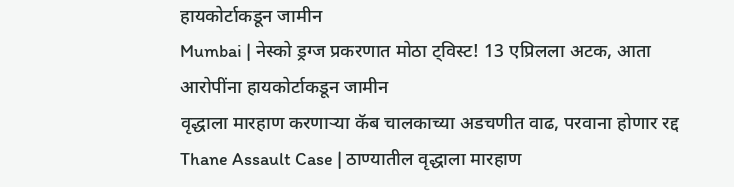हायकोर्टाकडून जामीन
Mumbai | नेस्को ड्रग्ज प्रकरणात मोठा ट्विस्ट! 13 एप्रिलला अटक, आता आरोपींना हायकोर्टाकडून जामीन
वृद्धाला मारहाण करणाऱ्या कॅब चालकाच्या अडचणीत वाढ, परवाना होणार रद्द
Thane Assault Case | ठाण्यातील वृद्धाला मारहाण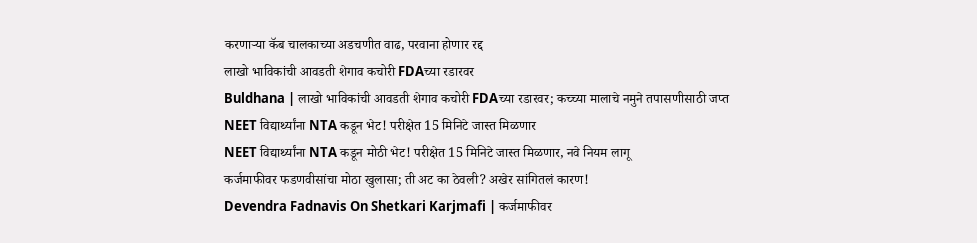करणाऱ्या कॅब चालकाच्या अडचणीत वाढ, परवाना होणार रद्द
लाखो भाविकांची आवडती शेगाव कचोरी FDAच्या रडारवर
Buldhana | लाखो भाविकांची आवडती शेगाव कचोरी FDAच्या रडारवर; कच्च्या मालाचे नमुने तपासणीसाठी जप्त
NEET विद्यार्थ्यांना NTA कडून भेट! परीक्षेत 15 मिनिटे जास्त मिळणार
NEET विद्यार्थ्यांना NTA कडून मोठी भेट! परीक्षेत 15 मिनिटे जास्त मिळणार, नवे नियम लागू
कर्जमाफीवर फडणवीसांचा मोठा खुलासा; ती अट का ठेवली? अखेर सांगितलं कारण!
Devendra Fadnavis On Shetkari Karjmafi | कर्जमाफीवर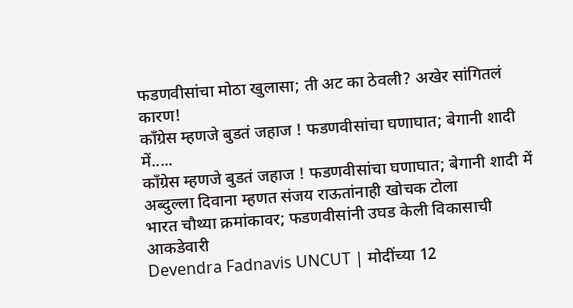फडणवीसांचा मोठा खुलासा; ती अट का ठेवली? अखेर सांगितलं कारण!
काँग्रेस म्हणजे बुडतं जहाज ! फडणवीसांचा घणाघात; बेगानी शादी में.....
काँग्रेस म्हणजे बुडतं जहाज ! फडणवीसांचा घणाघात; बेगानी शादी में अब्दुल्ला दिवाना म्हणत संजय राऊतांनाही खोचक टोला
भारत चौथ्या क्रमांकावर; फडणवीसांनी उघड केली विकासाची आकडेवारी
Devendra Fadnavis UNCUT | मोदींच्या 12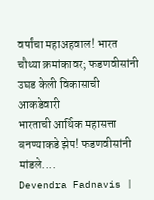वर्षांचा महाअहवाल! भारत चौथ्या क्रमांकावर; फडणवीसांनी उघड केली विकासाची आकडेवारी
भारताची आर्थिक महासत्ता बनण्याकडे झेप! फडणवीसांनी मांडले....
Devendra Fadnavis |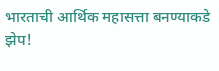भारताची आर्थिक महासत्ता बनण्याकडे झेप!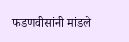फडणवीसांनी मांडले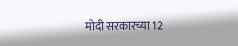मोदी सरकारच्या 12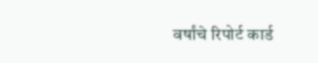वर्षांचे रिपोर्ट कार्ड